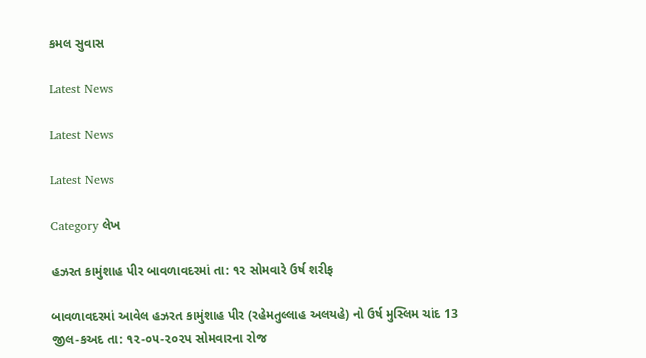કમલ સુવાસ

Latest News

Latest News

Latest News

Category લેખ

હઝરત કામુંશાહ પીર બાવળાવદરમાં તા: ૧૨ સોમવારે ઉર્ષ શરીફ

બાવળાવદરમાં આવેલ હઝરત કામુંશાહ પીર (રહેમતુલ્લાહ અલયહે) નો ઉર્ષ મુસ્લિમ ચાંદ 13 જીલ-કઅદ તા: ૧૨-૦૫-૨૦૨પ સોમવારના રોજ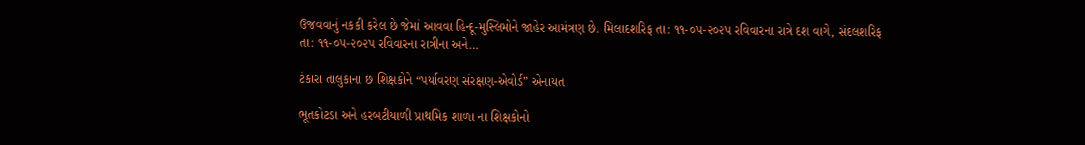ઉજવવાનું નકકી કરેલ છે જેમાં આવવા હિન્દૂ-મુસ્લિમોને જાહેર આમંત્રણ છે. મિલાદશરિફ તા: ૧૧-૦૫-૨૦૨પ રવિવારના રાત્રે દશ વાગે, સંદલશરિફ તા: ૧૧-૦૫-૨૦૨પ રવિવારના રાત્રીના અને…

ટંકારા તાલુકાના છ શિક્ષકોને “પર્યાવરણ સંરક્ષણ-એવોર્ડ” એનાયત

ભૂતકોટડા અને હરબટીયાળી પ્રાથમિક શાળા ના શિક્ષકોનો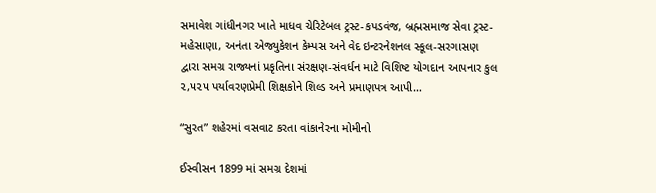સમાવેશ ગાંધીનગર ખાતે માધવ ચેરિટેબલ ટ્રસ્ટ-કપડવંજ, બ્રહ્મસમાજ સેવા ટ્રસ્ટ-મહેસાણા, અનંતા એજ્યુકેશન કેમ્પસ અને વેદ ઇન્ટરનેશનલ સ્કૂલ-સરગાસણ દ્વારા સમગ્ર રાજ્યનાં પ્રકૃતિના સંરક્ષણ-સંવર્ધન માટે વિશિષ્ટ યોગદાન આપનાર કુલ ૨,૫૨૫ પર્યાવરણપ્રેમી શિક્ષકોને શિલ્ડ અને પ્રમાણપત્ર આપી…

“સુરત” શહેરમાં વસવાટ કરતા વાંકાનેરના મોમીનો

ઈસ્વીસન 1899 માં સમગ્ર દેશમાં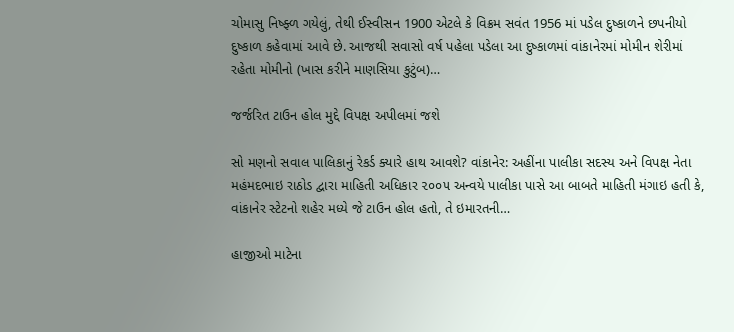ચોમાસુ નિષ્ફ્ળ ગયેલું, તેથી ઈસ્વીસન 1900 એટલે કે વિક્રમ સવંત 1956 માં પડેલ દુષ્કાળને છપનીયો દુષ્કાળ કહેવામાં આવે છે. આજથી સવાસો વર્ષ પહેલા પડેલા આ દુષ્કાળમાં વાંકાનેરમાં મોમીન શેરીમાં રહેતા મોમીનો (ખાસ કરીને માણસિયા કુટુંબ)…

જર્જરિત ટાઉન હોલ મુદ્દે વિપક્ષ અપીલમાં જશે

સો મણનો સવાલ પાલિકાનું રેકર્ડ ક્યારે હાથ આવશે? વાંકાનેર: અહીંના પાલીકા સદસ્ય અને વિપક્ષ નેતા મહંમદભાઇ રાઠોડ દ્વારા માહિતી અધિકાર ૨૦૦૫ અન્વયે પાલીકા પાસે આ બાબતે માહિતી મંગાઇ હતી કે, વાંકાનેર સ્ટેટનો શહેર મધ્યે જે ટાઉન હોલ હતો, તે ઇમારતની…

હાજીઓ માટેના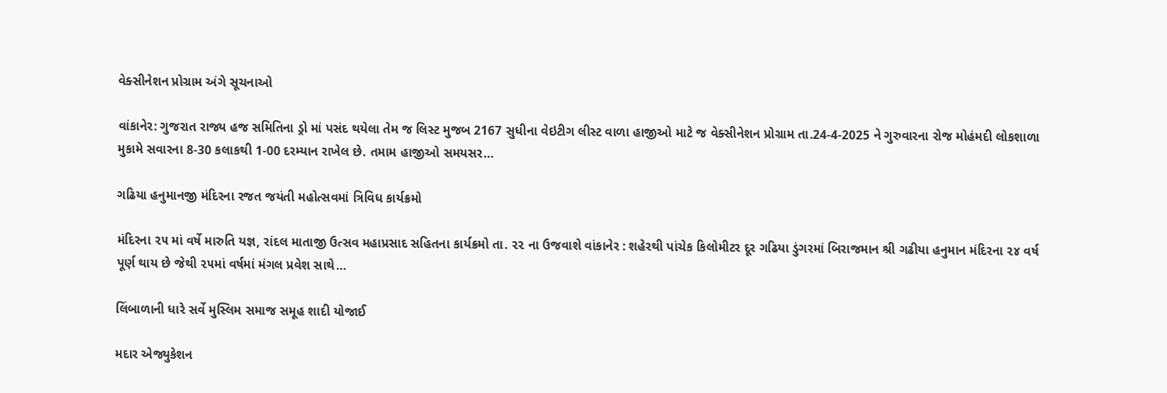વેક્સીનેશન પ્રોગ્રામ અંગે સૂચનાઓ

વાંકાનેર: ગુજરાત રાજ્ય હજ સમિતિના ડ્રો માં પસંદ થયેલા તેમ જ લિસ્ટ મુજબ 2167 સુધીના વેઇટીગ લીસ્ટ વાળા હાજીઓ માટે જ વેક્સીનેશન પ્રોગ્રામ તા.24-4-2025 ને ગુરુવારના રોજ મોહંમદી લોકશાળા મુકામે સવારના 8-30 કલાકથી 1-00 દરમ્યાન રાખેલ છે. તમામ હાજીઓ સમયસર…

ગઢિયા હનુમાનજી મંદિરના રજત જયંતી મહોત્સવમાં ત્રિવિધ કાર્યક્રમો

મંદિરના ૨૫ માં વર્ષે મારુતિ યજ્ઞ, રાંદલ માતાજી ઉત્સવ મહાપ્રસાદ સહિતના કાર્યક્રમો તા. ૨૨ ના ઉજવાશે વાંકાનેર : શહેરથી પાંચેક કિલોમીટર દૂર ગઢિયા ડુંગરમાં બિરાજમાન શ્રી ગઢીયા હનુમાન મંદિરના ૨૪ વર્ષ પૂર્ણ થાય છે જેથી ૨૫માં વર્ષમાં મંગલ પ્રવેશ સાથે…

લિંબાળાની ધારે સર્વે મુસ્લિમ સમાજ સમૂહ શાદી યોજાઈ

મદાર એજ્યુકેશન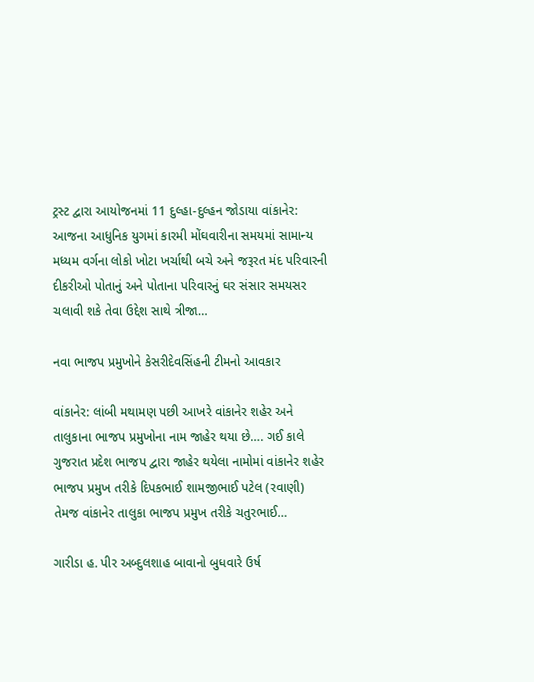ટ્રસ્ટ દ્વારા આયોજનમાં 11 દુલ્હા-દુલ્હન જોડાયા વાંકાનેર: આજના આધુનિક યુગમાં કારમી મોંઘવારીના સમયમાં સામાન્ય મધ્યમ વર્ગના લોકો ખોટા ખર્ચાથી બચે અને જરૂરત મંદ પરિવારની દીકરીઓ પોતાનું અને પોતાના પરિવારનું ઘર સંસાર સમયસર ચલાવી શકે તેવા ઉદ્દેશ સાથે ત્રીજા…

નવા ભાજપ પ્રમુખોને કેસરીદેવસિંહની ટીમનો આવકાર

વાંકાનેર: લાંબી મથામણ પછી આખરે વાંકાનેર શહેર અને તાલુકાના ભાજપ પ્રમુખોના નામ જાહેર થયા છે…. ગઈ કાલે ગુજરાત પ્રદેશ ભાજપ દ્વારા જાહેર થયેલા નામોમાં વાંકાનેર શહેર ભાજપ પ્રમુખ તરીકે દિપકભાઈ શામજીભાઈ પટેલ (રવાણી) તેમજ વાંકાનેર તાલુકા ભાજપ પ્રમુખ તરીકે ચતુરભાઈ…

ગારીડા હ. પીર અબ્દુલશાહ બાવાનો બુધવારે ઉર્ષ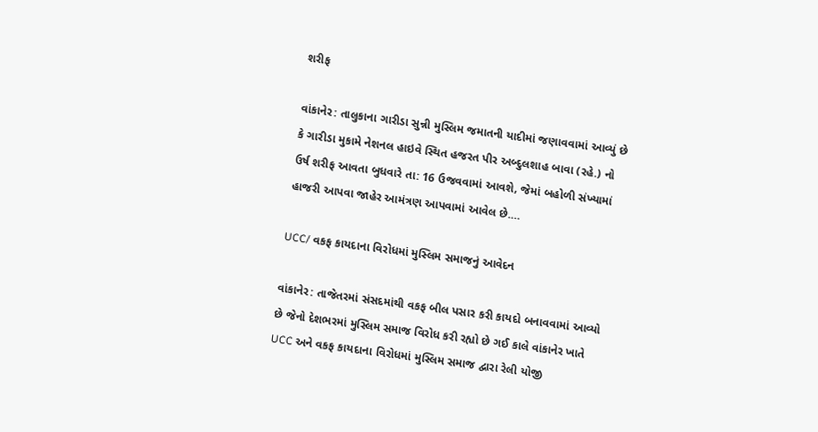શરીફ

વાંકાનેર: તાલુકાના ગારીડા સુન્ની મુસ્લિમ જમાતની યાદીમાં જણાવવામાં આવ્યું છે કે ગારીડા મુકામે નેશનલ હાઇવે સ્થિત હજરત પીર અબ્દુલશાહ બાવા (રહે.) નો ઉર્ષ શરીફ આવતા બુધવારે તા: 16 ઉજવવામાં આવશે, જેમાં બહોળી સંખ્યામાં હાજરી આપવા જાહેર આમંત્રણ આપવામાં આવેલ છે.…

UCC/ વકફ કાયદાના વિરોધમાં મુસ્લિમ સમાજનું આવેદન

વાંકાનેર: તાજેતરમાં સંસદમાંથી વકફ બીલ પસાર કરી કાયદો બનાવવામાં આવ્યો છે જેનો દેશભરમાં મુસ્લિમ સમાજ વિરોધ કરી રહ્યો છે ગઈ કાલે વાંકાનેર ખાતે UCC અને વકફ કાયદાના વિરોધમાં મુસ્લિમ સમાજ દ્વારા રેલી યોજી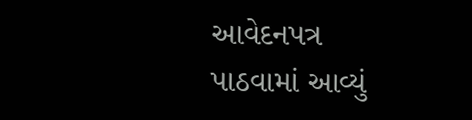આવેદનપત્ર પાઠવામાં આવ્યું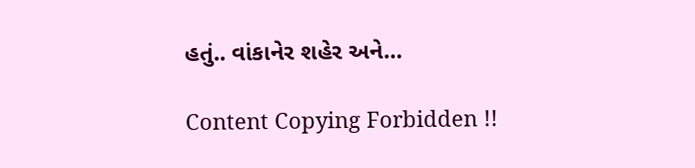હતું.. વાંકાનેર શહેર અને…

Content Copying Forbidden !!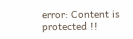error: Content is protected !!